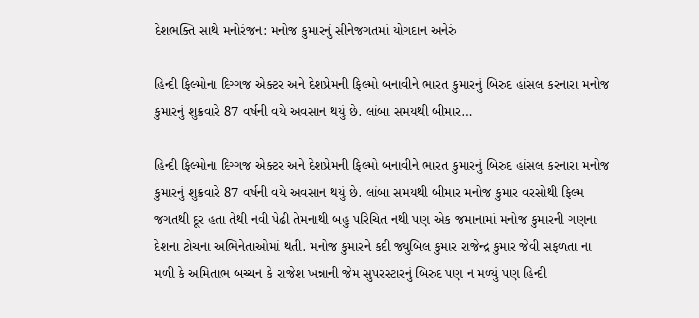દેશભક્તિ સાથે મનોરંજન: મનોજ કુમારનું સીનેજગતમાં યોગદાન અનેરું

હિન્દી ફિલ્મોના દિગ્ગજ એક્ટર અને દેશપ્રેમની ફિલ્મો બનાવીને ભારત કુમારનું બિરુદ હાંસલ કરનારા મનોજ કુમારનું શુક્રવારે 87 વર્ષની વયે અવસાન થયું છે. લાંબા સમયથી બીમાર…

હિન્દી ફિલ્મોના દિગ્ગજ એક્ટર અને દેશપ્રેમની ફિલ્મો બનાવીને ભારત કુમારનું બિરુદ હાંસલ કરનારા મનોજ કુમારનું શુક્રવારે 87 વર્ષની વયે અવસાન થયું છે. લાંબા સમયથી બીમાર મનોજ કુમાર વરસોથી ફિલ્મ જગતથી દૂર હતા તેથી નવી પેઢી તેમનાથી બહુ પરિચિત નથી પણ એક જમાનામાં મનોજ કુમારની ગણના દેશના ટોચના અભિનેતાઓમાં થતી. મનોજ કુમારને કદી જ્યુબિલ કુમાર રાજેન્દ્ર કુમાર જેવી સફળતા ના મળી કે અમિતાભ બચ્ચન કે રાજેશ ખન્નાની જેમ સુપરસ્ટારનું બિરુદ પણ ન મળ્યું પણ હિન્દી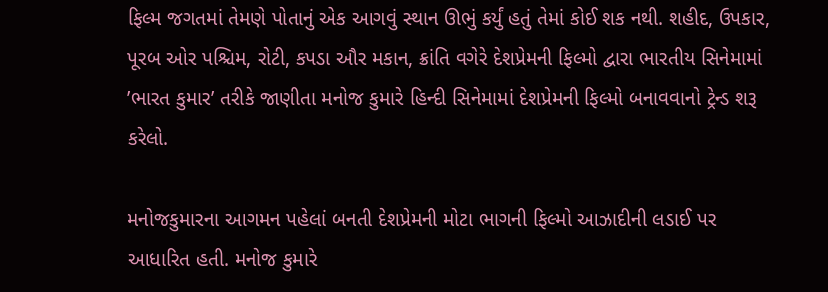ફિલ્મ જગતમાં તેમણે પોતાનું એક આગવું સ્થાન ઊભું કર્યું હતું તેમાં કોઈ શક નથી. શહીદ, ઉપકાર, પૂરબ ઓર પશ્ચિમ, રોટી, કપડા ઔર મકાન, ક્રાંતિ વગેરે દેશપ્રેમની ફિલ્મો દ્વારા ભારતીય સિનેમામાં ’ભારત કુમાર’ તરીકે જાણીતા મનોજ કુમારે હિન્દી સિનેમામાં દેશપ્રેમની ફિલ્મો બનાવવાનો ટ્રેન્ડ શરૂ કરેલો.

મનોજકુમારના આગમન પહેલાં બનતી દેશપ્રેમની મોટા ભાગની ફિલ્મો આઝાદીની લડાઈ પર આધારિત હતી. મનોજ કુમારે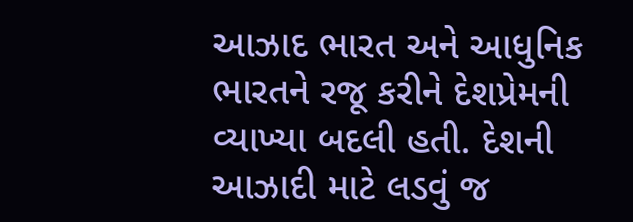આઝાદ ભારત અને આધુનિક ભારતને રજૂ કરીને દેશપ્રેમની વ્યાખ્યા બદલી હતી. દેશની આઝાદી માટે લડવું જ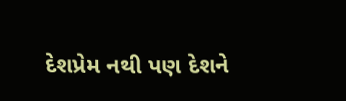દેશપ્રેમ નથી પણ દેશને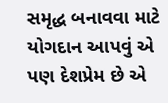સમૃદ્ધ બનાવવા માટે યોગદાન આપવું એ પણ દેશપ્રેમ છે એ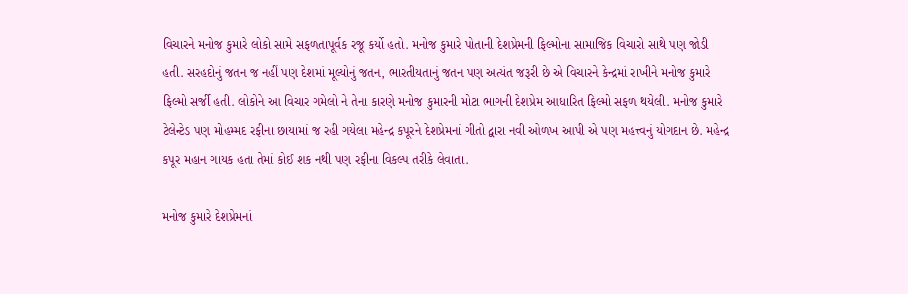વિચારને મનોજ કુમારે લોકો સામે સફળતાપૂર્વક રજૂ કર્યો હતો. મનોજ કુમારે પોતાની દેશપ્રેમની ફિલ્મોના સામાજિક વિચારો સાથે પણ જોડી હતી. સરહદોનું જતન જ નહીં પણ દેશમાં મૂલ્યોનું જતન, ભારતીયતાનું જતન પણ અત્યંત જરૂરી છે એ વિચારને કેન્દ્રમાં રાખીને મનોજ કુમારે ફિલ્મો સર્જી હતી. લોકોને આ વિચાર ગમેલો ને તેના કારણે મનોજ કુમારની મોટા ભાગની દેશપ્રેમ આધારિત ફિલ્મો સફળ થયેલી. મનોજ કુમારે ટેલેન્ટેડ પણ મોહમ્મદ રફીના છાયામાં જ રહી ગયેલા મહેન્દ્ર કપૂરને દેશપ્રેમનાં ગીતો દ્વારા નવી ઓળખ આપી એ પણ મહત્ત્વનું યોગદાન છે. મહેન્દ્ર કપૂર મહાન ગાયક હતા તેમાં કોઈ શક નથી પણ રફીના વિકલ્પ તરીકે લેવાતા.

મનોજ કુમારે દેશપ્રેમનાં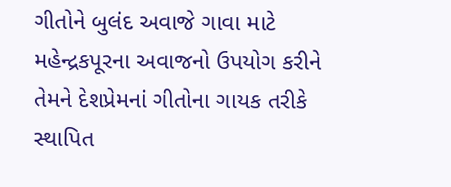ગીતોને બુલંદ અવાજે ગાવા માટે મહેન્દ્રકપૂરના અવાજનો ઉપયોગ કરીને તેમને દેશપ્રેમનાં ગીતોના ગાયક તરીકે સ્થાપિત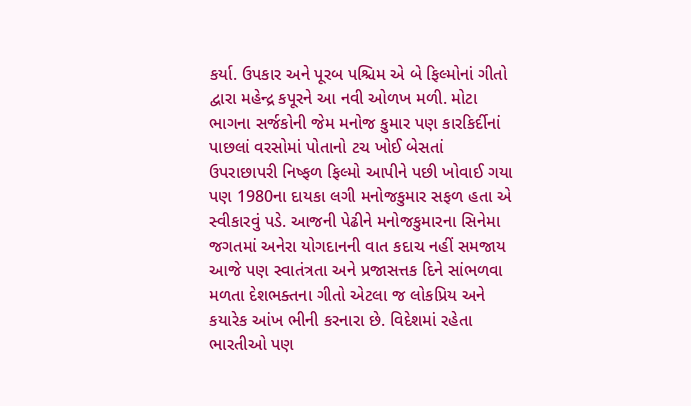કર્યા. ઉપકાર અને પૂરબ પશ્ચિમ એ બે ફિલ્મોનાં ગીતો દ્વારા મહેન્દ્ર કપૂરને આ નવી ઓળખ મળી. મોટા ભાગના સર્જકોની જેમ મનોજ કુમાર પણ કારકિર્દીનાં પાછલાં વરસોમાં પોતાનો ટચ ખોઈ બેસતાં ઉપરાછાપરી નિષ્ફળ ફિલ્મો આપીને પછી ખોવાઈ ગયા પણ 1980ના દાયકા લગી મનોજકુમાર સફળ હતા એ સ્વીકારવું પડે. આજની પેઢીને મનોજકુમારના સિનેમા જગતમાં અનેરા યોગદાનની વાત કદાચ નહીં સમજાય આજે પણ સ્વાતંત્રતા અને પ્રજાસત્તક દિને સાંભળવા મળતા દેશભક્તના ગીતો એટલા જ લોકપ્રિય અને કયારેક આંખ ભીની કરનારા છે. વિદેશમાં રહેતા ભારતીઓ પણ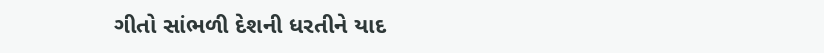ગીતો સાંભળી દેશની ધરતીને યાદ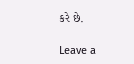કરે છે.

Leave a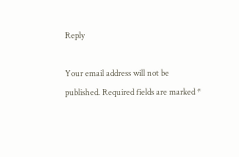Reply

Your email address will not be published. Required fields are marked *